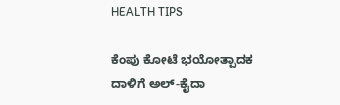HEALTH TIPS

ಕೆಂಪು ಕೋಟೆ ಭಯೋತ್ಪಾದಕ ದಾಳಿಗೆ ಅಲ್‌-ಕೈದಾ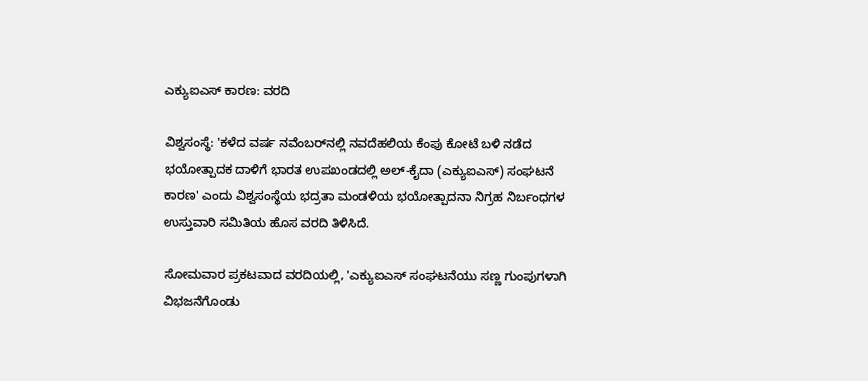ಎಕ್ಯುಐಎಸ್‌ ಕಾರಣ: ವರದಿ

ವಿಶ್ವಸಂಸ್ಥೆ: 'ಕಳೆದ ವರ್ಷ ನವೆಂಬರ್‌ನಲ್ಲಿ ನವದೆಹಲಿಯ ಕೆಂಪು ಕೋಟೆ ಬಳಿ ನಡೆದ ಭಯೋತ್ಪಾದಕ ದಾಳಿಗೆ ಭಾರತ ಉಪಖಂಡದಲ್ಲಿ ಅಲ್‌-ಕೈದಾ (ಎಕ್ಯುಐಎಸ್‌) ಸಂಘಟನೆ ಕಾರಣ' ಎಂದು ವಿಶ್ವಸಂಸ್ಥೆಯ ಭದ್ರತಾ ಮಂಡಳಿಯ ಭಯೋತ್ಪಾದನಾ ನಿಗ್ರಹ ನಿರ್ಬಂಧಗಳ ಉಸ್ತುವಾರಿ ಸಮಿತಿಯ ಹೊಸ ವರದಿ ತಿಳಿಸಿದೆ.

ಸೋಮವಾರ ಪ್ರಕಟವಾದ ವರದಿಯಲ್ಲಿ, 'ಎಕ್ಯುಐಎಸ್‌ ಸಂಘಟನೆಯು ಸಣ್ಣ ಗುಂಪುಗಳಾಗಿ ವಿಭಜನೆಗೊಂಡು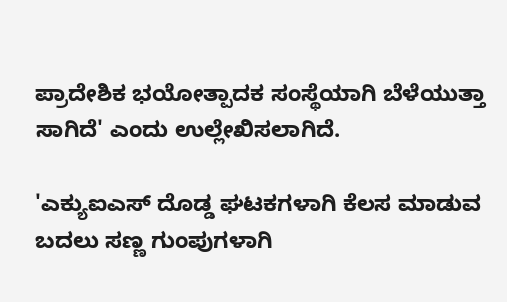ಪ್ರಾದೇಶಿಕ ಭಯೋತ್ಪಾದಕ ಸಂಸ್ಥೆಯಾಗಿ ಬೆಳೆಯುತ್ತಾ ಸಾಗಿದೆ' ಎಂದು ಉಲ್ಲೇಖಿಸಲಾಗಿದೆ.

'ಎಕ್ಯುಐಎಸ್‌ ದೊಡ್ಡ ಘಟಕಗಳಾಗಿ ಕೆಲಸ ಮಾಡುವ ಬದಲು ಸಣ್ಣ ಗುಂಪುಗಳಾಗಿ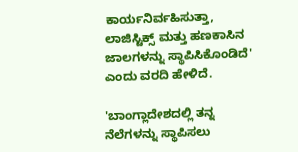ಕಾರ್ಯನಿರ್ವಹಿಸುತ್ತಾ, ಲಾಜಿಸ್ಟಿಕ್ಸ್‌ ಮತ್ತು ಹಣಕಾಸಿನ ಜಾಲಗಳನ್ನು ಸ್ಥಾಪಿಸಿಕೊಂಡಿದೆ' ಎಂದು ವರದಿ ಹೇಳಿದೆ.

'ಬಾಂಗ್ಲಾದೇಶದಲ್ಲಿ ತನ್ನ ನೆಲೆಗಳನ್ನು ಸ್ಥಾಪಿಸಲು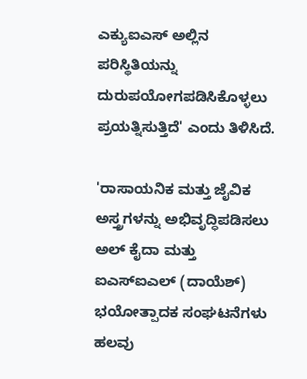ಎಕ್ಯುಐಎಸ್‌ ಅಲ್ಲಿನ ಪರಿಸ್ಥಿತಿಯನ್ನು ದುರುಪಯೋಗಪಡಿಸಿಕೊಳ್ಳಲು ಪ್ರಯತ್ನಿಸುತ್ತಿದೆ' ಎಂದು ತಿಳಿಸಿದೆ.

'ರಾಸಾಯನಿಕ ಮತ್ತು ಜೈವಿಕ ಅಸ್ತ್ರಗಳನ್ನು ಅಭಿವೃದ್ಧಿಪಡಿಸಲು ಅಲ್‌ ಕೈದಾ ಮತ್ತು ಐಎಸ್‌ಐಎಲ್‌ (ದಾಯೆಶ್‌) ಭಯೋತ್ಪಾದಕ ಸಂಘಟನೆಗಳು ಹಲವು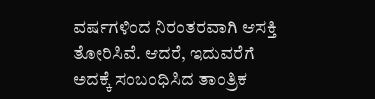ವರ್ಷಗಳಿಂದ ನಿರಂತರವಾಗಿ ಆಸಕ್ತಿ ತೋರಿಸಿವೆ. ಆದರೆ, ಇದುವರೆಗೆ ಅದಕ್ಕೆ ಸಂಬಂಧಿಸಿದ ತಾಂತ್ರಿಕ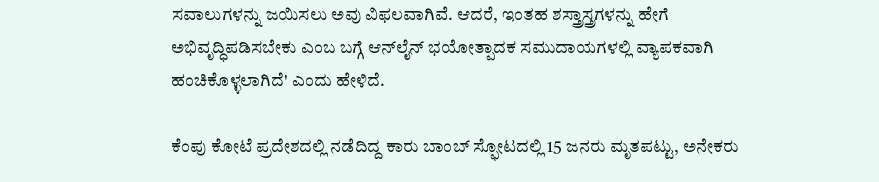ಸವಾಲುಗಳನ್ನು ಜಯಿಸಲು ಅವು ವಿಫಲವಾಗಿವೆ. ಆದರೆ, ಇಂತಹ ಶಸ್ತ್ರಾಸ್ತ್ರಗಳನ್ನು ಹೇಗೆ ಅಭಿವೃದ್ಧಿಪಡಿಸಬೇಕು ಎಂಬ ಬಗ್ಗೆ ಆನ್‌ಲೈನ್‌ ಭಯೋತ್ಪಾದಕ ಸಮುದಾಯಗಳಲ್ಲಿ ವ್ಯಾಪಕವಾಗಿ ಹಂಚಿಕೊಳ್ಳಲಾಗಿದೆ' ಎಂದು ಹೇಳಿದೆ.

ಕೆಂಪು ಕೋಟೆ ಪ್ರದೇಶದಲ್ಲಿ ನಡೆದಿದ್ದ ಕಾರು ಬಾಂಬ್‌ ಸ್ಫೋಟದಲ್ಲಿ 15 ಜನರು ಮೃತಪಟ್ಟು, ಅನೇಕರು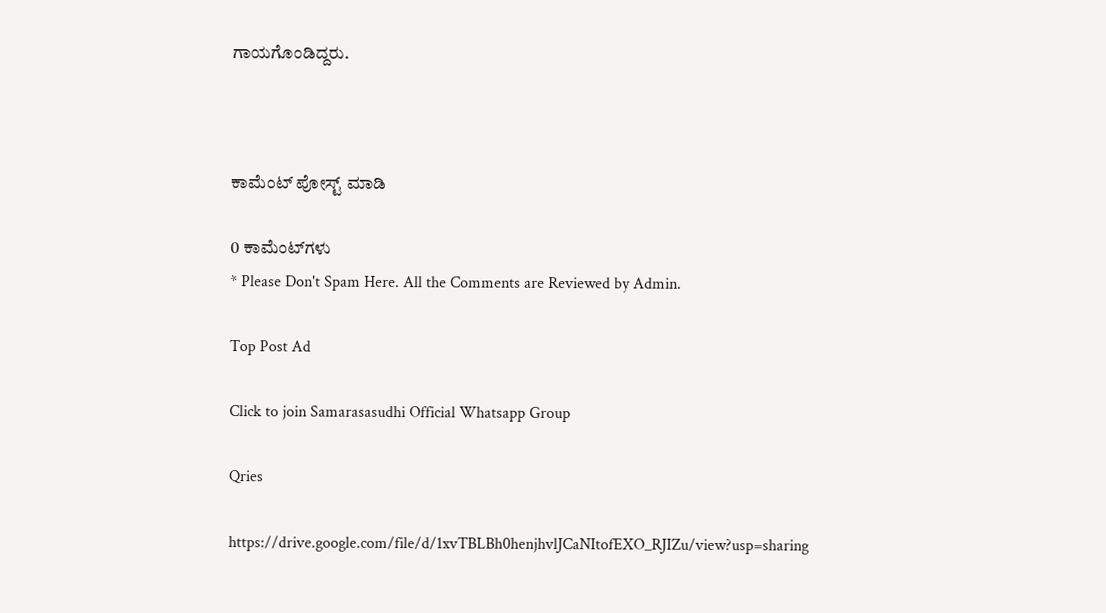ಗಾಯಗೊಂಡಿದ್ದರು.



ಕಾಮೆಂಟ್‌‌ ಪೋಸ್ಟ್‌ ಮಾಡಿ

0 ಕಾಮೆಂಟ್‌ಗಳು
* Please Don't Spam Here. All the Comments are Reviewed by Admin.

Top Post Ad

Click to join Samarasasudhi Official Whatsapp Group

Qries

https://drive.google.com/file/d/1xvTBLBh0henjhvlJCaNItofEXO_RJIZu/view?usp=sharing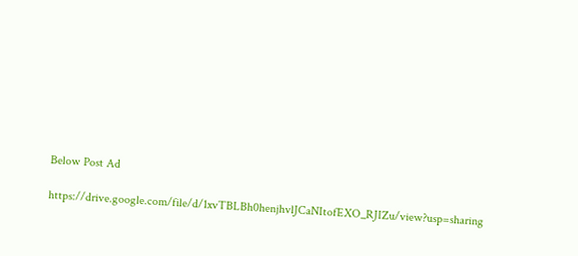Below Post Ad

https://drive.google.com/file/d/1xvTBLBh0henjhvlJCaNItofEXO_RJIZu/view?usp=sharing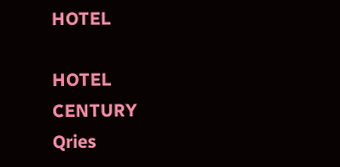HOTEL

HOTEL
CENTURY
Qries